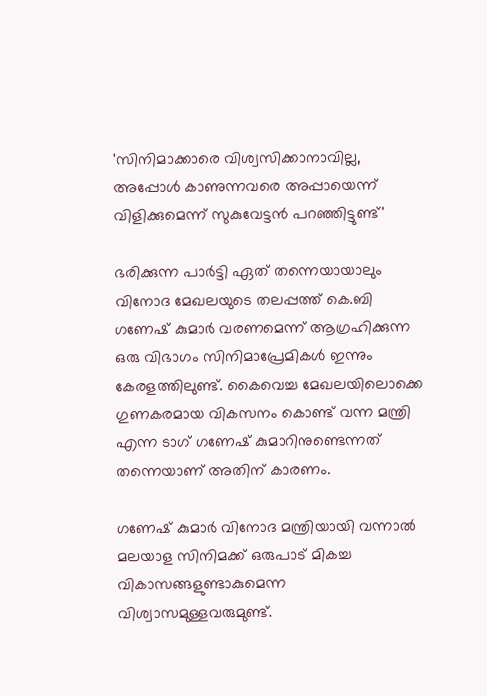'സിനിമാക്കാരെ വിശ്വസിക്കാനാവില്ല, അപ്പോൾ കാണുന്നവരെ അപ്പായെന്ന് വിളിക്കുമെന്ന് സുകുവേട്ടൻ പറഞ്ഞിട്ടുണ്ട്'

ഭരിക്കുന്ന പാർട്ടി ഏത് തന്നെയായാലും വിനോദ മേഖലയുടെ തലപ്പത്ത് കെ.ബി ഗണേഷ് കുമാർ വരണമെന്ന് ആഗ്രഹിക്കുന്ന ഒരു വിഭാഗം സിനിമാപ്രേമികൾ ഇന്നും കേരളത്തിലുണ്ട്. കൈവെച്ച മേഖലയിലൊക്കെ ഗുണകരമായ വികസനം കൊണ്ട് വന്ന മന്ത്രി എന്ന ടാഗ് ഗണേഷ് കുമാറിനുണ്ടെന്നത് തന്നെയാണ് അതിന് കാരണം.

ഗണേഷ് കുമാർ വിനോദ മന്ത്രിയായി വന്നാൽ മലയാള സിനിമക്ക് ഒരുപാട് മികച്ച വികാസങ്ങളുണ്ടാകുമെന്ന വിശ്വാസമുള്ളവരുമുണ്ട്.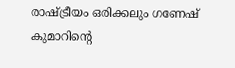രാഷ്ട്രീയം ഒരിക്കലും ഗണേഷ് കുമാറിന്റെ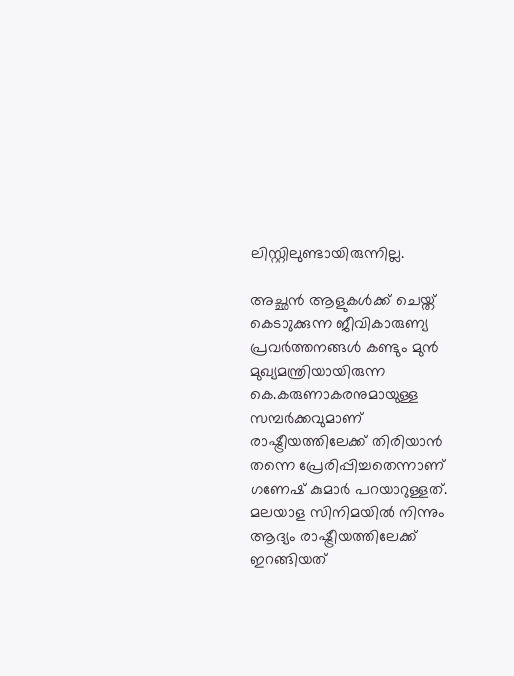ലിസ്റ്റിലുണ്ടായിരുന്നില്ല.

അച്ഛൻ ആളുകൾക്ക് ചെയ്ത് കെടാുക്കുന്ന ജീവികാരുണ്യ പ്രവർത്തനങ്ങൾ കണ്ടും മുൻ മുഖ്യമന്ത്രിയായിരുന്ന കെ.കരുണാകരനുമായുള്ള സമ്പർക്കവുമാണ് രാഷ്ട്രീയത്തിലേക്ക് തിരിയാൻ തന്നെ പ്രേരിപ്പിച്ചതെന്നാണ് ഗണേഷ് കുമാർ പറയാറുള്ളത്. മലയാള സിനിമയിൽ നിന്നും ആദ്യം രാഷ്ട്രീയത്തിലേക്ക് ഇറങ്ങിയത്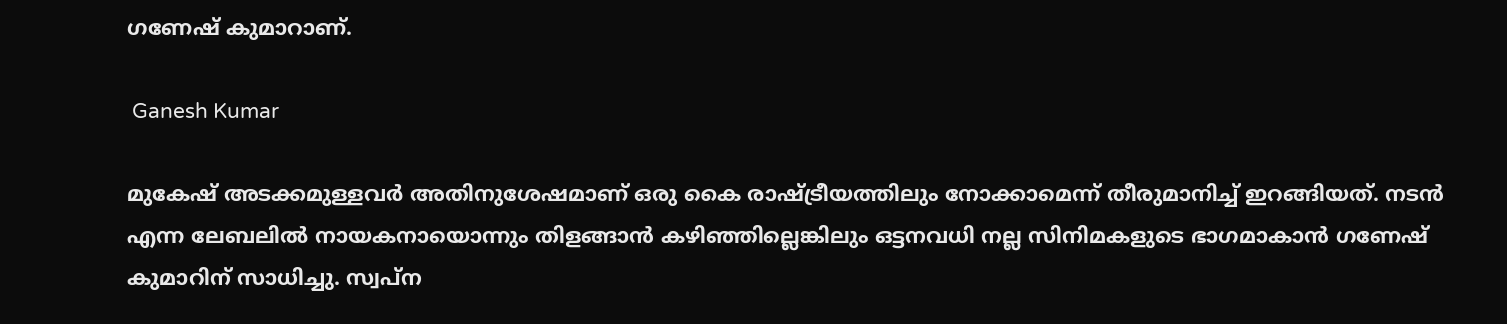ഗണേഷ് കുമാറാണ്.

 Ganesh Kumar

മുകേഷ് അടക്കമുള്ളവർ അതിനുശേഷമാണ് ഒരു കൈ രാഷ്ട്രീയത്തിലും നോക്കാമെന്ന് തീരുമാനിച്ച് ഇറങ്ങിയത്. നടൻ എന്ന ലേബലിൽ നായകനായൊന്നും തിളങ്ങാൻ കഴിഞ്ഞില്ലെങ്കിലും ഒട്ടനവധി നല്ല സിനിമകളുടെ ഭാഗമാകാൻ ഗണേഷ് കുമാറിന് സാധിച്ചു. സ്വപ്ന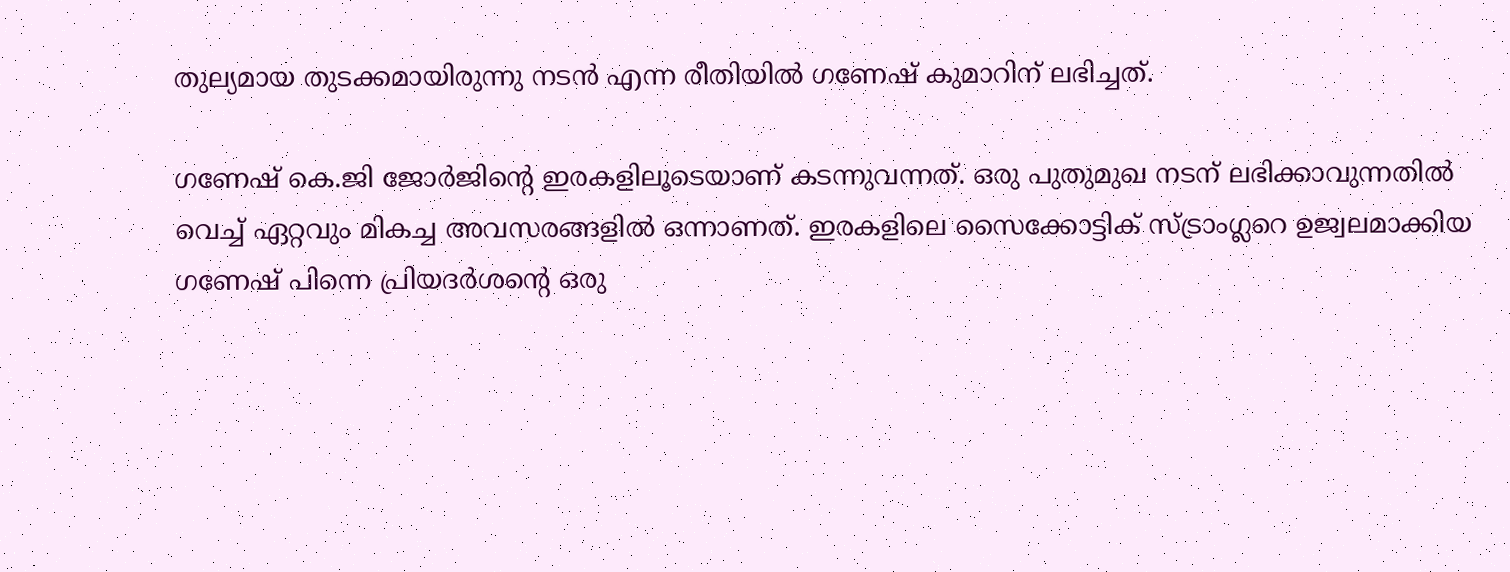തുല്യമായ തുടക്കമായിരുന്നു നടൻ എന്ന രീതിയിൽ ഗണേഷ് കുമാറിന് ലഭിച്ചത്.

ഗണേഷ് കെ.ജി ജോര്‍ജിന്‍റെ ഇരകളിലൂടെയാണ് കടന്നുവന്നത്. ഒരു പുതുമുഖ നടന് ലഭിക്കാവുന്നതില്‍ വെച്ച് ഏറ്റവും മികച്ച അവസരങ്ങളില്‍ ഒന്നാണത്. ഇരകളിലെ സൈക്കോട്ടിക് സ്ട്രാംഗ്ലറെ ഉജ്വലമാക്കിയ ഗണേഷ് പിന്നെ പ്രിയദര്‍ശന്റെ ഒരു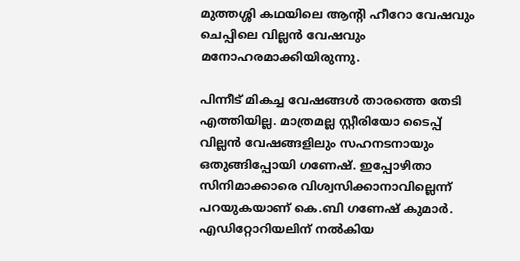മുത്തശ്ശി കഥയിലെ ആന്‍റി ഹീറോ വേഷവും ചെപ്പിലെ വില്ലന്‍ വേഷവും മനോഹരമാക്കിയിരുന്നു.

പിന്നീട് മികച്ച വേഷങ്ങൾ താരത്തെ തേടി എത്തിയില്ല. മാത്രമല്ല സ്റ്റീരിയോ ടൈപ്പ് വില്ലന്‍ വേഷങ്ങളിലും സഹനടനായും ഒതുങ്ങിപ്പോയി ഗണേഷ്. ഇപ്പോഴിതാ സിനിമാക്കാരെ വിശ്വസിക്കാനാവില്ലെന്ന് പറയുകയാണ് കെ.ബി ഗണേഷ് കുമാർ. എഡിറ്റോറിയലിന് നൽകിയ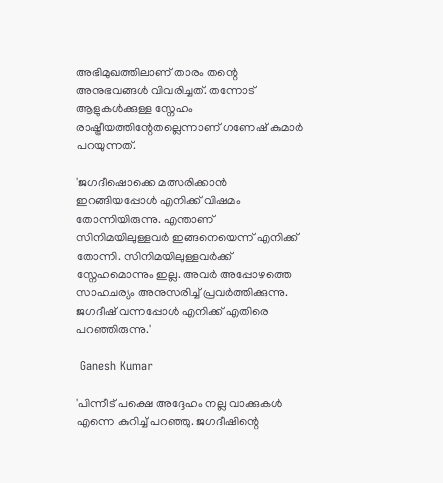അഭിമുഖത്തിലാണ് താരം തന്റെ അനുഭവങ്ങൾ വിവരിച്ചത്. തന്നോട് ആളുകൾക്കുള്ള സ്നേഹം രാഷ്ട്രീയത്തിന്റേതല്ലെന്നാണ് ഗണേഷ് കുമാർ പറയുന്നത്.

'ജഗദീഷൊക്കെ മത്സരിക്കാൻ ഇറങ്ങിയപ്പോൾ എനിക്ക് വിഷമം തോന്നിയിരുന്നു. എന്താണ് സിനിമയിലുള്ളവർ ഇങ്ങനെയെന്ന് എനിക്ക് തോന്നി. സിനിമയിലുള്ളവർക്ക് സ്നേഹമൊന്നും ഇല്ല. അവർ അപ്പോഴത്തെ സാഹചര്യം അനുസരിച്ച് പ്രവർത്തിക്കുന്നു. ജഗദീഷ് വന്നപ്പോൾ എനിക്ക് എതിരെ പറഞ്ഞിരുന്നു.'

 Ganesh Kumar

'പിന്നീട് പക്ഷെ അദ്ദേഹം നല്ല വാക്കുകൾ എന്നെ കുറിച്ച് പറഞ്ഞു. ജഗദീഷിന്റെ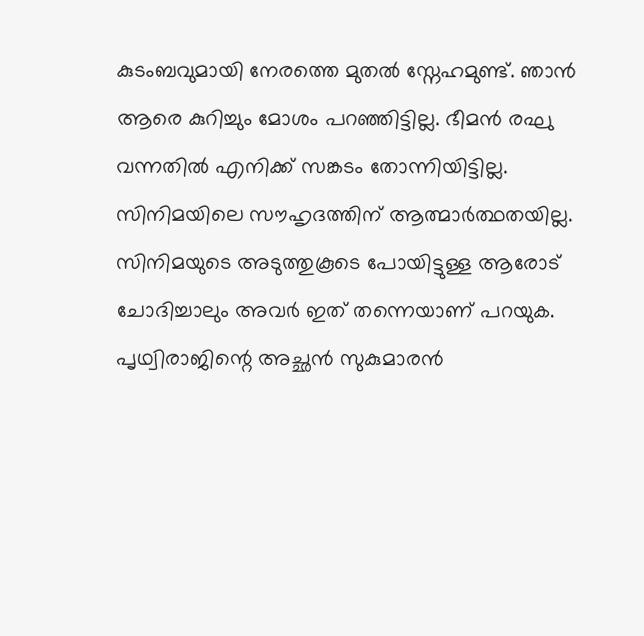കുടംബവുമായി നേരത്തെ മുതൽ സ്നേഹമുണ്ട്. ഞാൻ ആരെ കുറിച്ചും മോശം പറഞ്ഞിട്ടില്ല. ഭീമൻ രഘു വന്നതിൽ എനിക്ക് സങ്കടം തോന്നിയിട്ടില്ല. സിനിമയിലെ സൗഹൃദത്തിന് ആത്മാർത്ഥതയില്ല. സിനിമയുടെ അടുത്തുകൂടെ പോയിട്ടുള്ള ആരോട് ചോദിച്ചാലും അവർ ഇത് തന്നെയാണ് പറയുക. പൃഥ്വിരാജിന്റെ അച്ഛൻ സുകുമാരൻ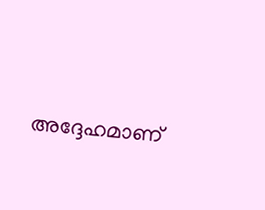അദ്ദേഹമാണ്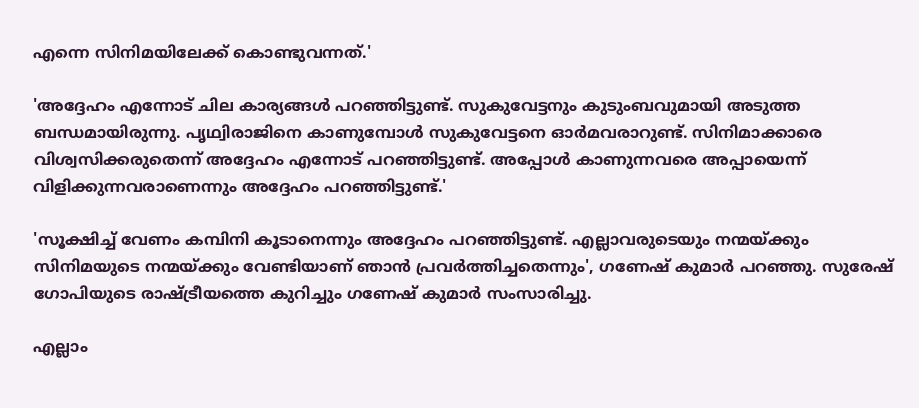എന്നെ സിനിമയിലേക്ക് കൊണ്ടുവന്നത്.'

'അദ്ദേഹം എന്നോട് ചില കാര്യങ്ങൾ പറഞ്ഞിട്ടുണ്ട്. സുകുവേട്ടനും കുടുംബവുമായി അടുത്ത ബന്ധമായിരുന്നു. പൃഥ്വിരാജിനെ കാണുമ്പോൾ‌ സുകുവേട്ടനെ ഓർമവരാറുണ്ട്. സിനിമാക്കാരെ വിശ്വസിക്കരുതെന്ന് അദ്ദേഹം എന്നോട് പറഞ്ഞിട്ടുണ്ട്. അപ്പോൾ കാണുന്നവരെ അപ്പായെന്ന് വിളിക്കുന്നവരാണെന്നും അദ്ദേഹം പറഞ്ഞിട്ടുണ്ട്.'

'സൂക്ഷിച്ച് വേണം കമ്പിനി കൂടാനെന്നും അദ്ദേഹം പറഞ്ഞിട്ടുണ്ട്. എല്ലാവരുടെയും നന്മയ്ക്കും സിനിമയുടെ നന്മയ്ക്കും വേണ്ടിയാണ് ഞാൻ പ്രവർത്തിച്ചതെന്നും', ഗണേഷ് കുമാർ പറഞ്ഞു. സുരേഷ് ഗോപിയുടെ രാഷ്ട്രീയത്തെ കുറിച്ചും ഗണേഷ് കുമാർ‌ സംസാരിച്ചു.

എല്ലാം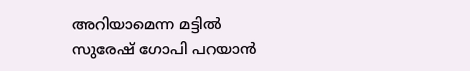അറിയാമെന്ന മട്ടിൽ സുരേഷ് ഗോപി പറയാൻ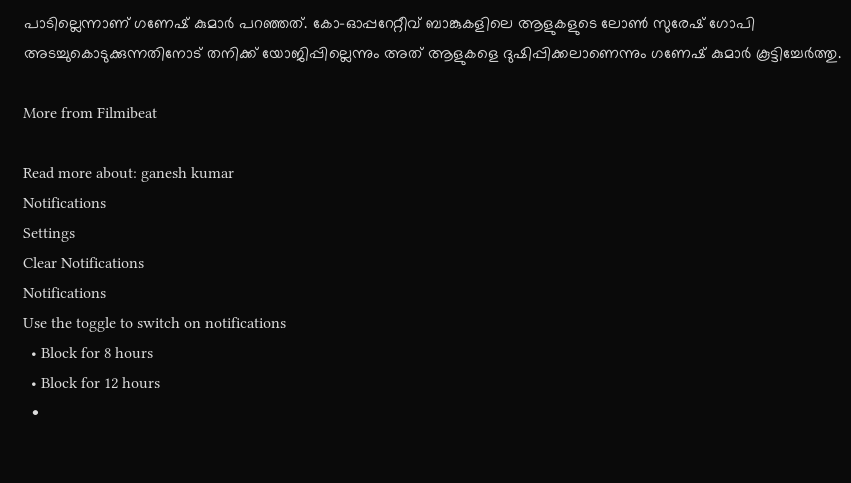പാടില്ലെന്നാണ് ഗണേഷ് കുമാർ പറഞ്ഞത്. കോ-ഓപ്പറേറ്റീവ് ബാങ്കുകളിലെ ആളുകളുടെ ലോൺ സുരേഷ് ഗോപി അടച്ചുകൊടുക്കുന്നതിനോട് തനിക്ക് യോജിപ്പില്ലെന്നും അത് ആളുകളെ ദുഷിപ്പിക്കലാണെന്നും ഗണേഷ് കുമാർ കൂട്ടിച്ചേർത്തു.

More from Filmibeat

Read more about: ganesh kumar
Notifications
Settings
Clear Notifications
Notifications
Use the toggle to switch on notifications
  • Block for 8 hours
  • Block for 12 hours
  •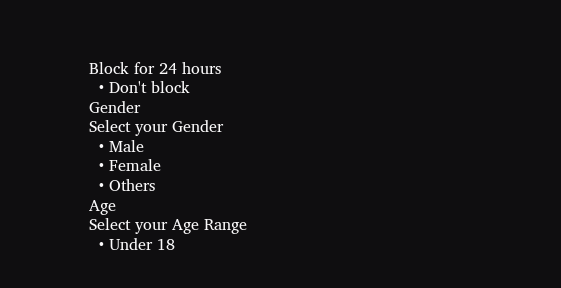Block for 24 hours
  • Don't block
Gender
Select your Gender
  • Male
  • Female
  • Others
Age
Select your Age Range
  • Under 18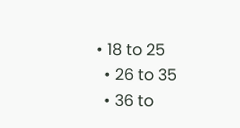• 18 to 25
  • 26 to 35
  • 36 to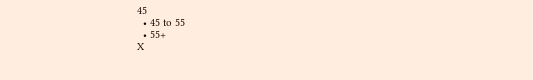45
  • 45 to 55
  • 55+
X